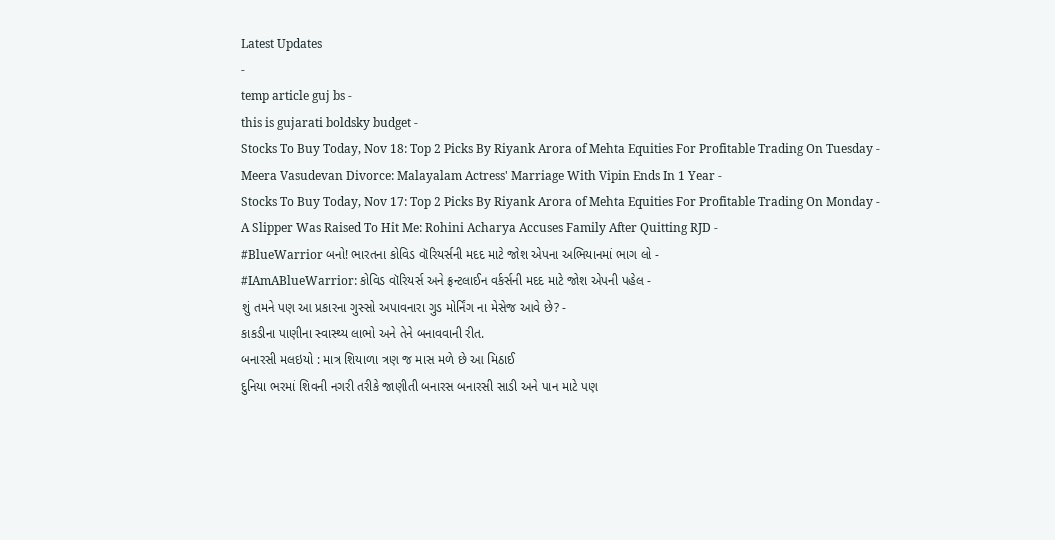Latest Updates
-
temp article guj bs -
this is gujarati boldsky budget -
Stocks To Buy Today, Nov 18: Top 2 Picks By Riyank Arora of Mehta Equities For Profitable Trading On Tuesday -
Meera Vasudevan Divorce: Malayalam Actress' Marriage With Vipin Ends In 1 Year -
Stocks To Buy Today, Nov 17: Top 2 Picks By Riyank Arora of Mehta Equities For Profitable Trading On Monday -
A Slipper Was Raised To Hit Me: Rohini Acharya Accuses Family After Quitting RJD -
#BlueWarrior બનો! ભારતના કોવિડ વૉરિયર્સની મદદ માટે જોશ એપના અભિયાનમાં ભાગ લો -
#IAmABlueWarrior: કોવિડ વૉરિયર્સ અને ફ્રન્ટલાઈન વર્કર્સની મદદ માટે જોશ એપની પહેલ -
શું તમને પણ આ પ્રકારના ગુસ્સો અપાવનારા ગુડ મોર્નિંગ ના મેસેજ આવે છે? -
કાકડીના પાણીના સ્વાસ્થ્ય લાભો અને તેને બનાવવાની રીત.
બનારસી મલઇયો : માત્ર શિયાળા ત્રણ જ માસ મળે છે આ મિઠાઈ
દુનિયા ભરમાં શિવની નગરી તરીકે જાણીતી બનારસ બનારસી સાડી અને પાન માટે પણ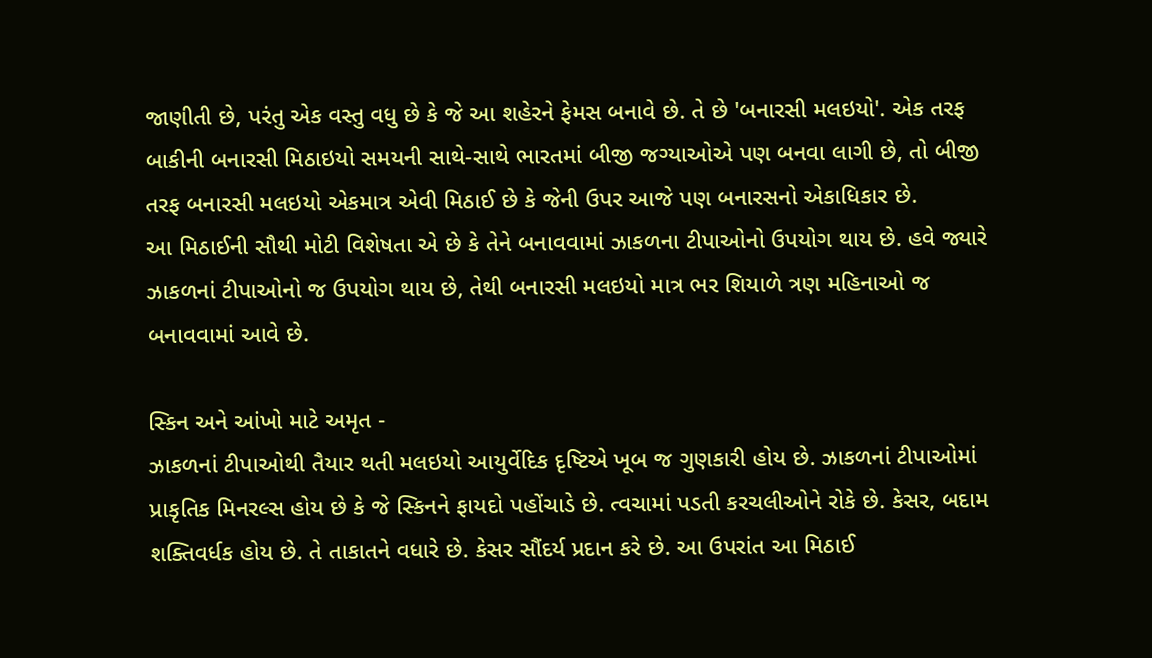જાણીતી છે, પરંતુ એક વસ્તુ વધુ છે કે જે આ શહેરને ફેમસ બનાવે છે. તે છે 'બનારસી મલઇયો'. એક તરફ બાકીની બનારસી મિઠાઇયો સમયની સાથે-સાથે ભારતમાં બીજી જગ્યાઓએ પણ બનવા લાગી છે, તો બીજી તરફ બનારસી મલઇયો એકમાત્ર એવી મિઠાઈ છે કે જેની ઉપર આજે પણ બનારસનો એકાધિકાર છે.
આ મિઠાઈની સૌથી મોટી વિશેષતા એ છે કે તેને બનાવવામાં ઝાકળના ટીપાઓનો ઉપયોગ થાય છે. હવે જ્યારે ઝાકળનાં ટીપાઓનો જ ઉપયોગ થાય છે, તેથી બનારસી મલઇયો માત્ર ભર શિયાળે ત્રણ મહિનાઓ જ બનાવવામાં આવે છે.

સ્કિન અને આંખો માટે અમૃત -
ઝાકળનાં ટીપાઓથી તૈયાર થતી મલઇયો આયુર્વેદિક દૃષ્ટિએ ખૂબ જ ગુણકારી હોય છે. ઝાકળનાં ટીપાઓમાં પ્રાકૃતિક મિનરલ્સ હોય છે કે જે સ્કિનને ફાયદો પહોંચાડે છે. ત્વચામાં પડતી કરચલીઓને રોકે છે. કેસર, બદામ શક્તિવર્ધક હોય છે. તે તાકાતને વધારે છે. કેસર સૌંદર્ય પ્રદાન કરે છે. આ ઉપરાંત આ મિઠાઈ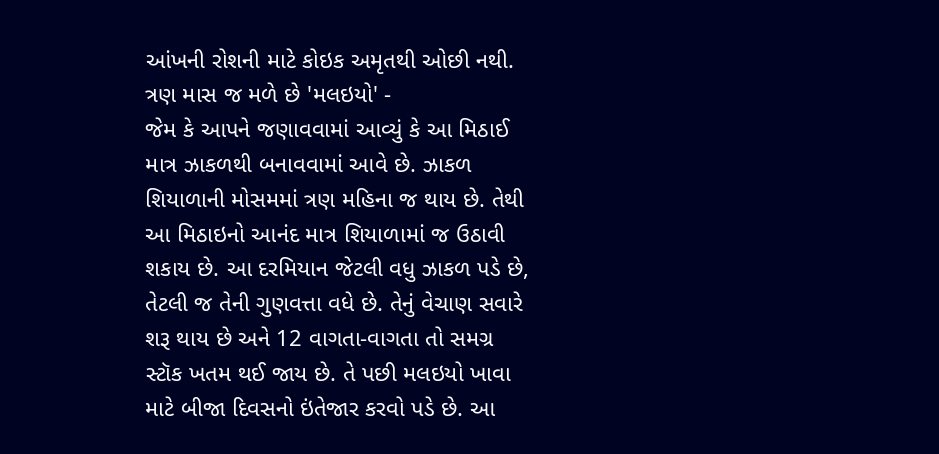આંખની રોશની માટે કોઇક અમૃતથી ઓછી નથી.
ત્રણ માસ જ મળે છે 'મલઇયો' -
જેમ કે આપને જણાવવામાં આવ્યું કે આ મિઠાઈ માત્ર ઝાકળથી બનાવવામાં આવે છે. ઝાકળ શિયાળાની મોસમમાં ત્રણ મહિના જ થાય છે. તેથી આ મિઠાઇનો આનંદ માત્ર શિયાળામાં જ ઉઠાવી શકાય છે. આ દરમિયાન જેટલી વધુ ઝાકળ પડે છે, તેટલી જ તેની ગુણવત્તા વધે છે. તેનું વેચાણ સવારે શરૂ થાય છે અને 12 વાગતા-વાગતા તો સમગ્ર સ્ટૉક ખતમ થઈ જાય છે. તે પછી મલઇયો ખાવા માટે બીજા દિવસનો ઇંતેજાર કરવો પડે છે. આ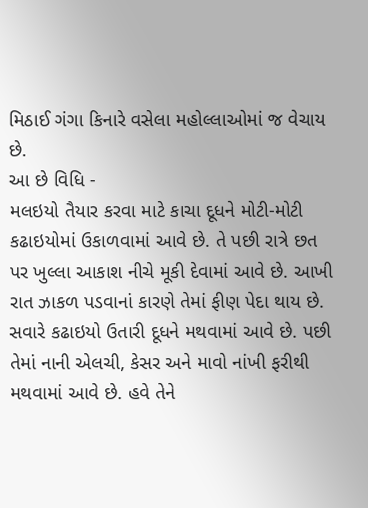મિઠાઈ ગંગા કિનારે વસેલા મહોલ્લાઓમાં જ વેચાય છે.
આ છે વિધિ -
મલઇયો તૈયાર કરવા માટે કાચા દૂધને મોટી-મોટી કઢાઇયોમાં ઉકાળવામાં આવે છે. તે પછી રાત્રે છત પર ખુલ્લા આકાશ નીચે મૂકી દેવામાં આવે છે. આખી રાત ઝાકળ પડવાનાં કારણે તેમાં ફીણ પેદા થાય છે. સવારે કઢાઇયો ઉતારી દૂધને મથવામાં આવે છે. પછી તેમાં નાની એલચી, કેસર અને માવો નાંખી ફરીથી મથવામાં આવે છે. હવે તેને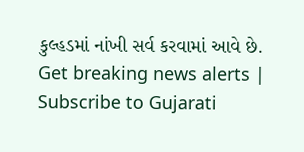કુલ્હડમાં નાંખી સર્વ કરવામાં આવે છે.
Get breaking news alerts | Subscribe to Gujarati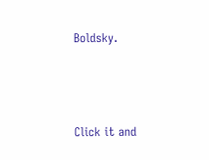Boldsky.



Click it and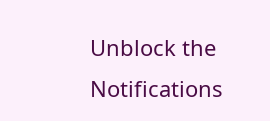Unblock the Notifications